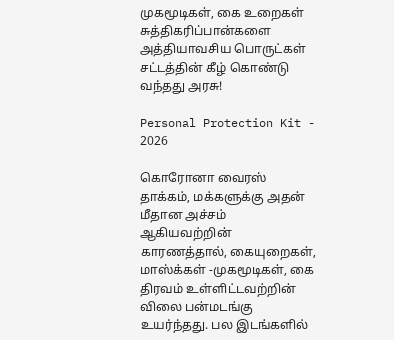முகமூடிகள், கை உறைகள் சுத்திகரிப்பான்களை அத்தியாவசிய பொருட்கள் சட்டத்தின் கீழ் கொண்டு வந்தது அரசு!

Personal Protection Kit - 2026

கொரோனா வைரஸ் தாக்கம், மக்களுக்கு அதன் மீதான அச்சம் ஆகியவற்றின் காரணத்தால், கையுறைகள், மாஸ்க்கள் -முகமூடிகள், கை திரவம் உள்ளிட்டவற்றின் விலை பன்மடங்கு உயர்ந்தது. பல இடங்களில்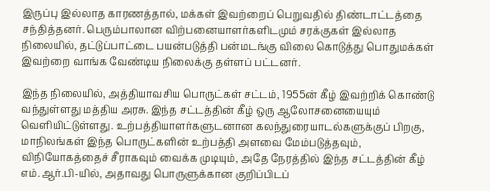இருப்பு இல்லாத காரணத்தால், மக்கள் இவற்றைப் பெறுவதில் திண்டாட்டத்தை சந்தித்தனர். பெரும்பாலான விற்பனையாளர்களிடமும் சரக்குகள் இல்லாத நிலையில், தட்டுப்பாட்டை பயன்படுத்தி பன்மடங்கு விலை கொடுத்து பொதுமக்கள் இவற்றை வாங்க வேண்டிய நிலைக்கு தள்ளப் பட்டனர்.

இந்த நிலையில், அத்தியாவசிய பொருட்கள் சட்டம், 1955ன் கீழ் இவற்றிக் கொண்டு வந்துள்ளது மத்திய அரசு. இந்த சட்டத்தின் கீழ் ஒரு ஆலோசனையையும் வெளியிட்டுள்ளது. உற்பத்தியாளர்களுடனான கலந்துரையாடல்களுக்குப் பிறகு, மாநிலங்கள் இந்த பொருட்களின் உற்பத்தி அளவை மேம்படுத்தவும், விநியோகத்தைச் சீராகவும் வைக்க முடியும், அதே நேரத்தில் இந்த சட்டத்தின் கீழ் எம்.ஆர்.பி-யில், அதாவது பொருளுக்கான குறிப்பிடப்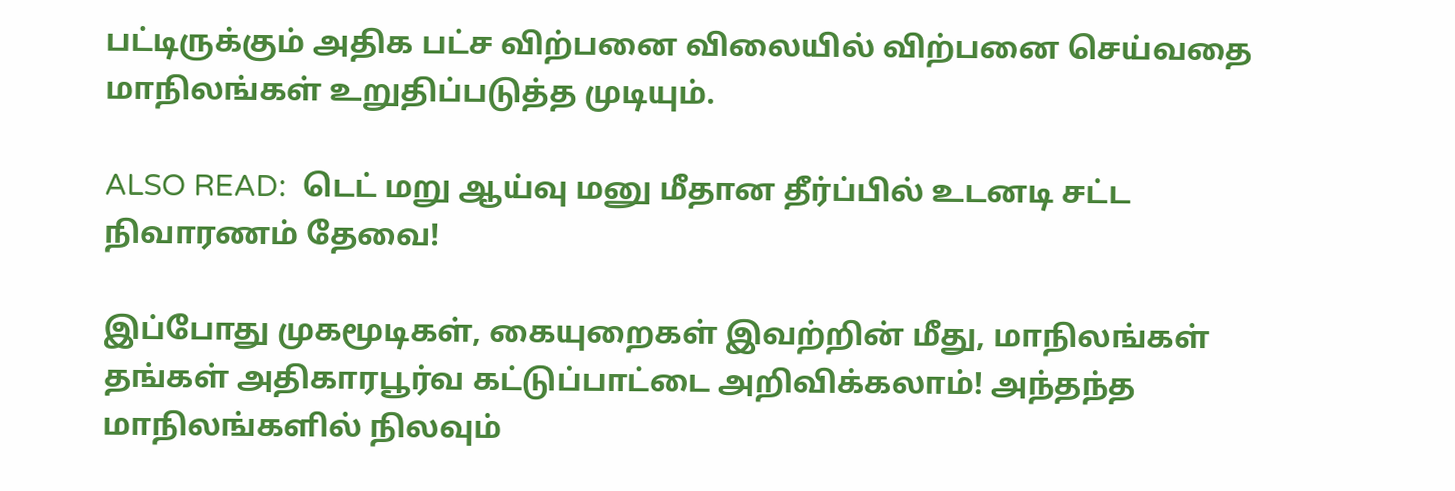பட்டிருக்கும் அதிக பட்ச விற்பனை விலையில் விற்பனை செய்வதை மாநிலங்கள் உறுதிப்படுத்த முடியும்.

ALSO READ:  டெட் மறு ஆய்வு மனு மீதான தீர்ப்பில் உடனடி சட்ட நிவாரணம் தேவை!

இப்போது முகமூடிகள், கையுறைகள் இவற்றின் மீது, மாநிலங்கள் தங்கள் அதிகாரபூர்வ கட்டுப்பாட்டை அறிவிக்கலாம்! அந்தந்த மாநிலங்களில் நிலவும்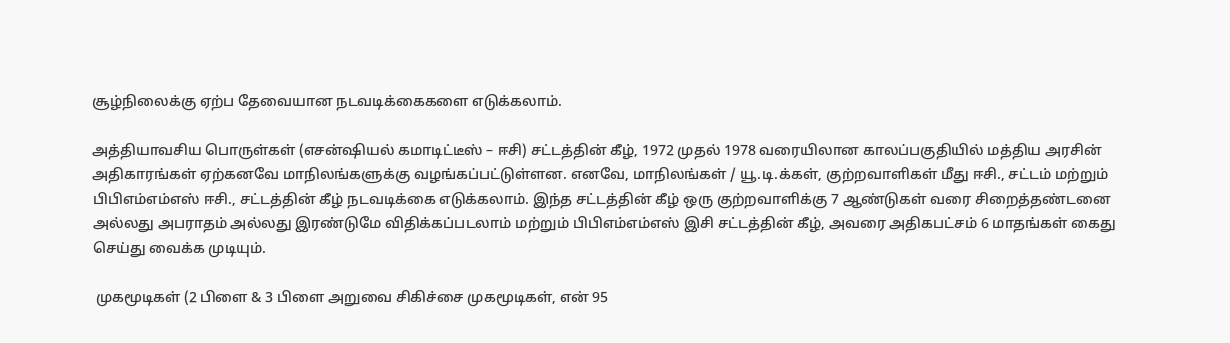சூழ்நிலைக்கு ஏற்ப தேவையான நடவடிக்கைகளை எடுக்கலாம்.

அத்தியாவசிய பொருள்கள் (எசன்ஷியல் கமாடிட்டீஸ் – ஈசி) சட்டத்தின் கீழ், 1972 முதல் 1978 வரையிலான காலப்பகுதியில் மத்திய அரசின் அதிகாரங்கள் ஏற்கனவே மாநிலங்களுக்கு வழங்கப்பட்டுள்ளன. எனவே, மாநிலங்கள் / யூ.டி.க்கள், குற்றவாளிகள் மீது ஈசி., சட்டம் மற்றும் பிபிஎம்எம்எஸ் ஈசி., சட்டத்தின் கீழ் நடவடிக்கை எடுக்கலாம். இந்த சட்டத்தின் கீழ் ஒரு குற்றவாளிக்கு 7 ஆண்டுகள் வரை சிறைத்தண்டனை அல்லது அபராதம் அல்லது இரண்டுமே விதிக்கப்படலாம் மற்றும் பிபிஎம்எம்எஸ் இசி சட்டத்தின் கீழ், அவரை அதிகபட்சம் 6 மாதங்கள் கைது செய்து வைக்க முடியும்.

 முகமூடிகள் (2 பிளை & 3 பிளை அறுவை சிகிச்சை முகமூடிகள், என் 95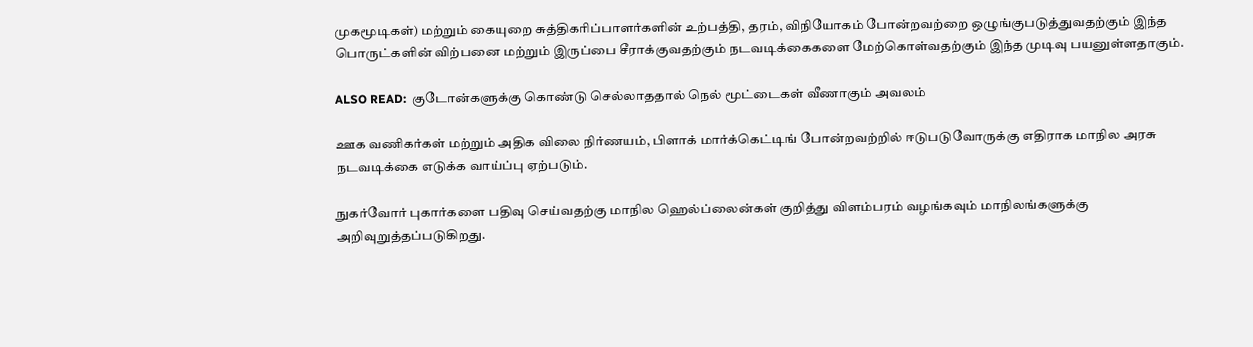முகமூடிகள்) மற்றும் கையுறை சுத்திகரிப்பாளர்களின் உற்பத்தி, தரம், விநியோகம் போன்றவற்றை ஒழுங்குபடுத்துவதற்கும் இந்த பொருட்களின் விற்பனை மற்றும் இருப்பை சீராக்குவதற்கும் நடவடிக்கைகளை மேற்கொள்வதற்கும் இந்த முடிவு பயனுள்ளதாகும்.

ALSO READ:  குடோன்களுக்கு கொண்டு செல்லாததால் நெல் மூட்டைகள் வீணாகும் அவலம்

ஊக வணிகர்கள் மற்றும் அதிக விலை நிர்ணயம், பிளாக் மார்க்கெட்டிங் போன்றவற்றில் ஈடுபடுவோருக்கு எதிராக மாநில அரசு நடவடிக்கை எடுக்க வாய்ப்பு ஏற்படும்.

நுகர்வோர் புகார்களை பதிவு செய்வதற்கு மாநில ஹெல்ப்லைன்கள் குறித்து விளம்பரம் வழங்கவும் மாநிலங்களுக்கு அறிவுறுத்தப்படுகிறது.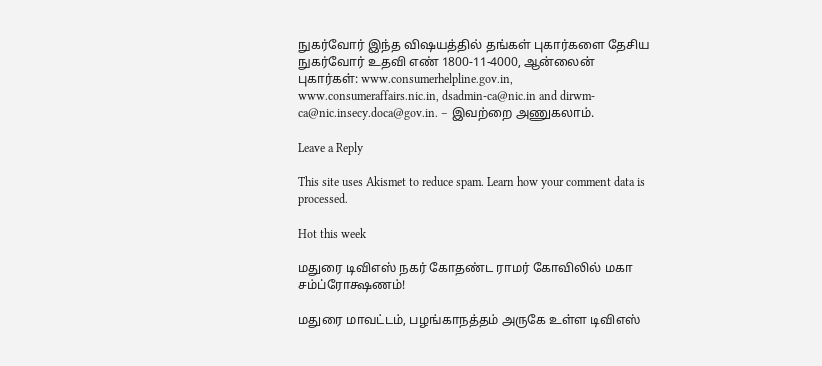நுகர்வோர் இந்த விஷயத்தில் தங்கள் புகார்களை தேசிய நுகர்வோர் உதவி எண் 1800-11-4000, ஆன்லைன் புகார்கள்: www.consumerhelpline.gov.in,
www.consumeraffairs.nic.in, dsadmin-ca@nic.in and dirwm-ca@nic.insecy.doca@gov.in. – இவற்றை அணுகலாம்.

Leave a Reply

This site uses Akismet to reduce spam. Learn how your comment data is processed.

Hot this week

மதுரை டிவிஎஸ் நகர் கோதண்ட ராமர் கோவிலில் மகா சம்ப்ரோக்ஷணம்!

மதுரை மாவட்டம், பழங்காநத்தம் அருகே உள்ள டிவிஎஸ்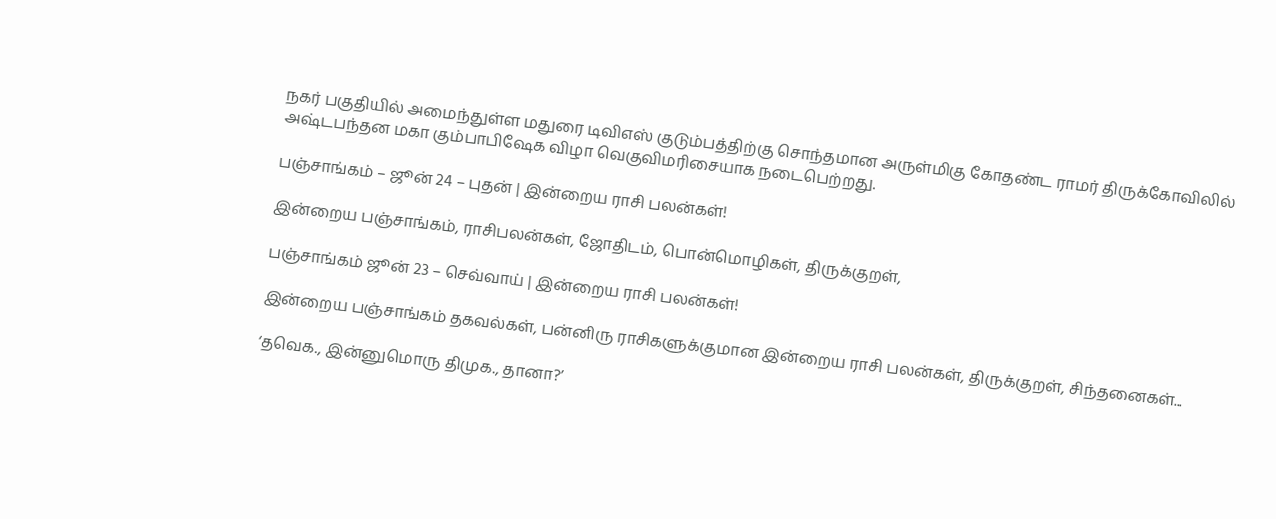நகர் பகுதியில் அமைந்துள்ள மதுரை டிவிஎஸ் குடும்பத்திற்கு சொந்தமான அருள்மிகு கோதண்ட ராமர் திருக்கோவிலில் அஷ்டபந்தன மகா கும்பாபிஷேக விழா வெகுவிமரிசையாக நடைபெற்றது.

பஞ்சாங்கம் – ஜூன் 24 – புதன் | இன்றைய ராசி பலன்கள்!

இன்றைய பஞ்சாங்கம், ராசிபலன்கள், ஜோதிடம், பொன்மொழிகள், திருக்குறள்,

பஞ்சாங்கம் ஜூன் 23 – செவ்வாய் | இன்றைய ராசி பலன்கள்!

இன்றைய பஞ்சாங்கம் தகவல்கள், பன்னிரு ராசிகளுக்குமான இன்றைய ராசி பலன்கள், திருக்குறள், சிந்தனைகள்...

‘தவெக., இன்னுமொரு திமுக., தானா?’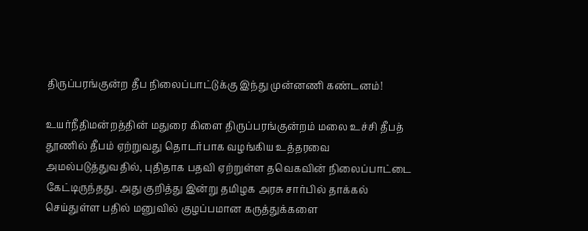திருப்பரங்குன்ற தீப நிலைப்பாட்டுக்கு இந்து முன்னணி கண்டனம்!

உயர்நீதிமன்றத்தின் மதுரை கிளை திருப்பரங்குன்றம் மலை உச்சி தீபத் தூணில் தீபம் ஏற்றுவது தொடர்பாக வழங்கிய உத்தரவை அமல்படுத்துவதில், புதிதாக பதவி ஏற்றுள்ள தவெகவின் நிலைப்பாட்டை கேட்டிருந்தது. அது குறித்து இன்று தமிழக அரசு சார்பில் தாக்கல் செய்துள்ள பதில் மனுவில் குழப்பமான கருத்துக்களை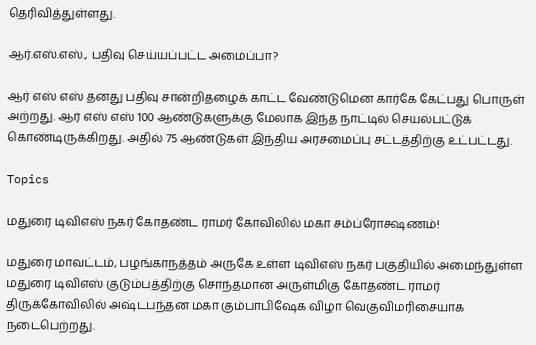தெரிவித்துள்ளது.

ஆர்.எஸ்.எஸ்., பதிவு செய்யப்பட்ட அமைப்பா?

ஆர் எஸ் எஸ் தனது பதிவு சான்றிதழைக் காட்ட வேண்டுமென கார்கே கேட்பது பொருள் அற்றது. ஆர் எஸ் எஸ் 100 ஆண்டுகளுக்கு மேலாக இந்த நாட்டில் செயல்பட்டுக் கொண்டிருக்கிறது. அதில் 75 ஆண்டுகள் இந்திய அரசமைப்பு சட்டத்திற்கு உட்பட்டது.

Topics

மதுரை டிவிஎஸ் நகர் கோதண்ட ராமர் கோவிலில் மகா சம்ப்ரோக்ஷணம்!

மதுரை மாவட்டம், பழங்காநத்தம் அருகே உள்ள டிவிஎஸ் நகர் பகுதியில் அமைந்துள்ள மதுரை டிவிஎஸ் குடும்பத்திற்கு சொந்தமான அருள்மிகு கோதண்ட ராமர் திருக்கோவிலில் அஷ்டபந்தன மகா கும்பாபிஷேக விழா வெகுவிமரிசையாக நடைபெற்றது.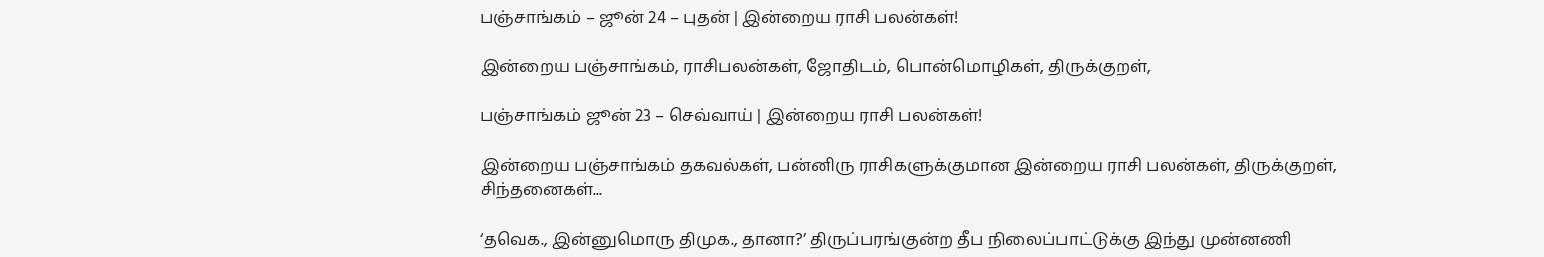பஞ்சாங்கம் – ஜூன் 24 – புதன் | இன்றைய ராசி பலன்கள்!

இன்றைய பஞ்சாங்கம், ராசிபலன்கள், ஜோதிடம், பொன்மொழிகள், திருக்குறள்,

பஞ்சாங்கம் ஜூன் 23 – செவ்வாய் | இன்றைய ராசி பலன்கள்!

இன்றைய பஞ்சாங்கம் தகவல்கள், பன்னிரு ராசிகளுக்குமான இன்றைய ராசி பலன்கள், திருக்குறள், சிந்தனைகள்...

‘தவெக., இன்னுமொரு திமுக., தானா?’ திருப்பரங்குன்ற தீப நிலைப்பாட்டுக்கு இந்து முன்னணி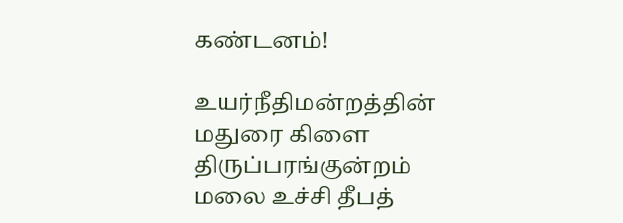கண்டனம்!

உயர்நீதிமன்றத்தின் மதுரை கிளை திருப்பரங்குன்றம் மலை உச்சி தீபத்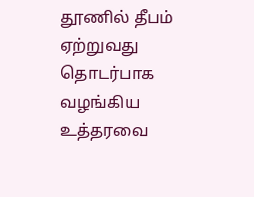தூணில் தீபம் ஏற்றுவது தொடர்பாக வழங்கிய உத்தரவை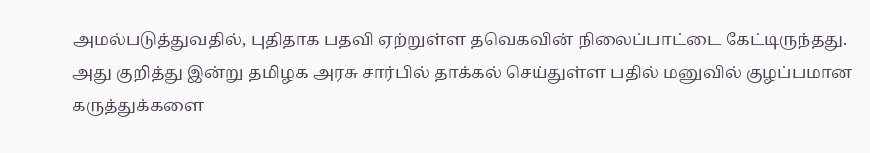அமல்படுத்துவதில், புதிதாக பதவி ஏற்றுள்ள தவெகவின் நிலைப்பாட்டை கேட்டிருந்தது. அது குறித்து இன்று தமிழக அரசு சார்பில் தாக்கல் செய்துள்ள பதில் மனுவில் குழப்பமான கருத்துக்களை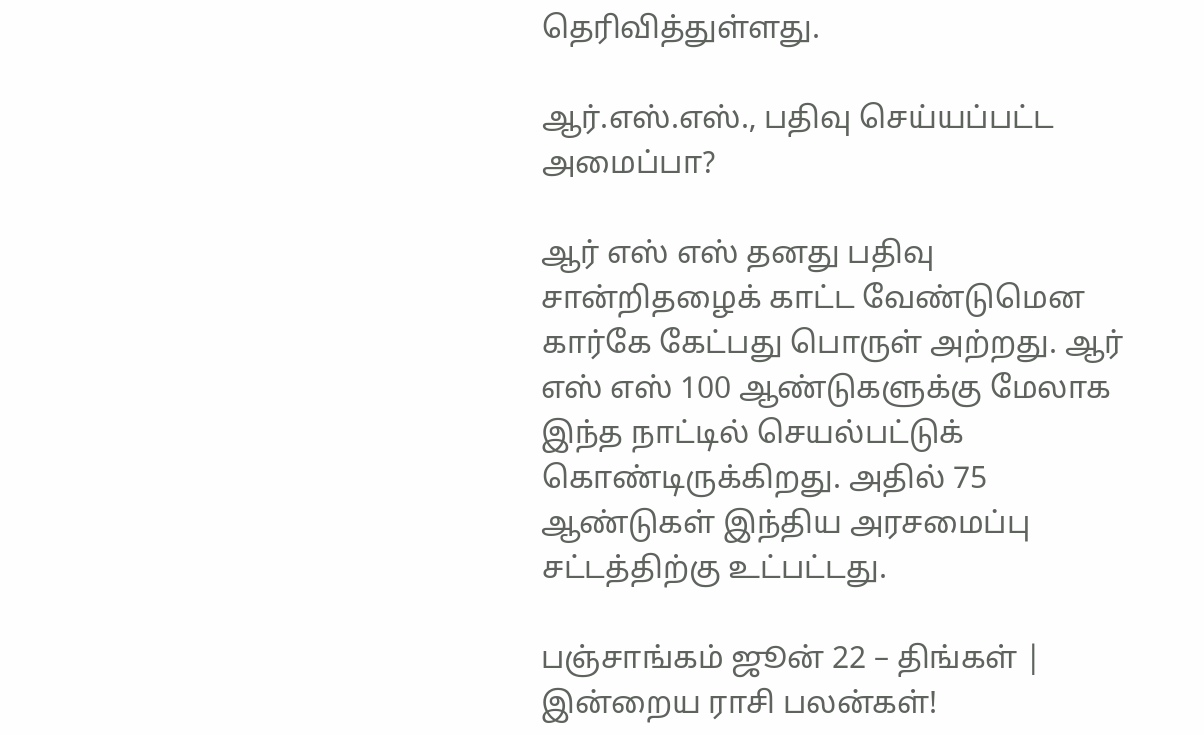தெரிவித்துள்ளது.

ஆர்.எஸ்.எஸ்., பதிவு செய்யப்பட்ட அமைப்பா?

ஆர் எஸ் எஸ் தனது பதிவு சான்றிதழைக் காட்ட வேண்டுமென கார்கே கேட்பது பொருள் அற்றது. ஆர் எஸ் எஸ் 100 ஆண்டுகளுக்கு மேலாக இந்த நாட்டில் செயல்பட்டுக் கொண்டிருக்கிறது. அதில் 75 ஆண்டுகள் இந்திய அரசமைப்பு சட்டத்திற்கு உட்பட்டது.

பஞ்சாங்கம் ஜூன் 22 – திங்கள் | இன்றைய ராசி பலன்கள்!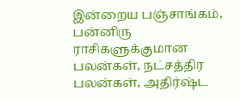இன்றைய பஞ்சாங்கம், பன்னிரு ராசிகளுக்குமான பலன்கள், நட்சத்திர பலன்கள், அதிர்ஷ்ட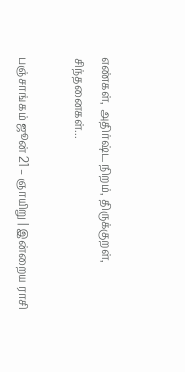எண்கள், அதிர்ஷ்ட நிறம், திருக்குறள், சிந்தனைகள்...

பஞ்சாங்கம் ஜூன் 21 – ஞாயிறு | இன்றைய ராசி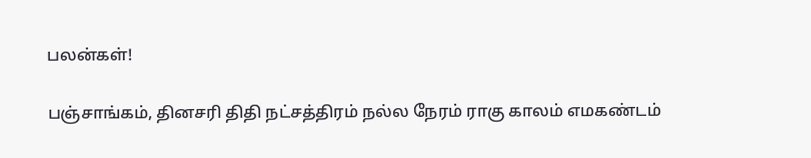பலன்கள்!

பஞ்சாங்கம், தினசரி திதி நட்சத்திரம் நல்ல நேரம் ராகு காலம் எமகண்டம்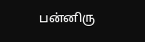பன்னிரு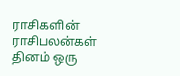ராசிகளின் ராசிபலன்கள் தினம் ஒரு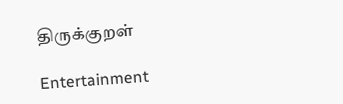திருக்குறள்

Entertainment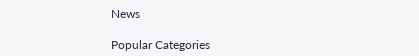News

Popular Categories